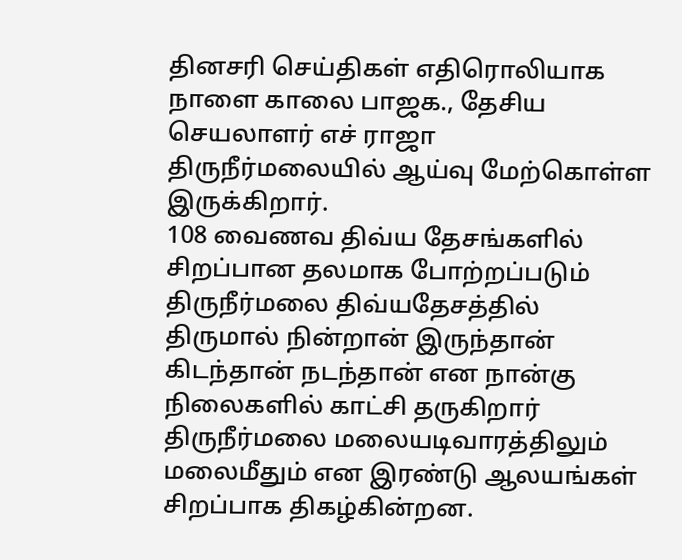தினசரி செய்திகள் எதிரொலியாக நாளை காலை பாஜக., தேசிய செயலாளர் எச் ராஜா திருநீர்மலையில் ஆய்வு மேற்கொள்ள இருக்கிறார்.
108 வைணவ திவ்ய தேசங்களில் சிறப்பான தலமாக போற்றப்படும் திருநீர்மலை திவ்யதேசத்தில் திருமால் நின்றான் இருந்தான் கிடந்தான் நடந்தான் என நான்கு நிலைகளில் காட்சி தருகிறார்
திருநீர்மலை மலையடிவாரத்திலும் மலைமீதும் என இரண்டு ஆலயங்கள் சிறப்பாக திகழ்கின்றன.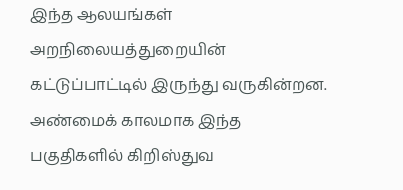இந்த ஆலயங்கள் அறநிலையத்துறையின் கட்டுப்பாட்டில் இருந்து வருகின்றன.
அண்மைக் காலமாக இந்த பகுதிகளில் கிறிஸ்துவ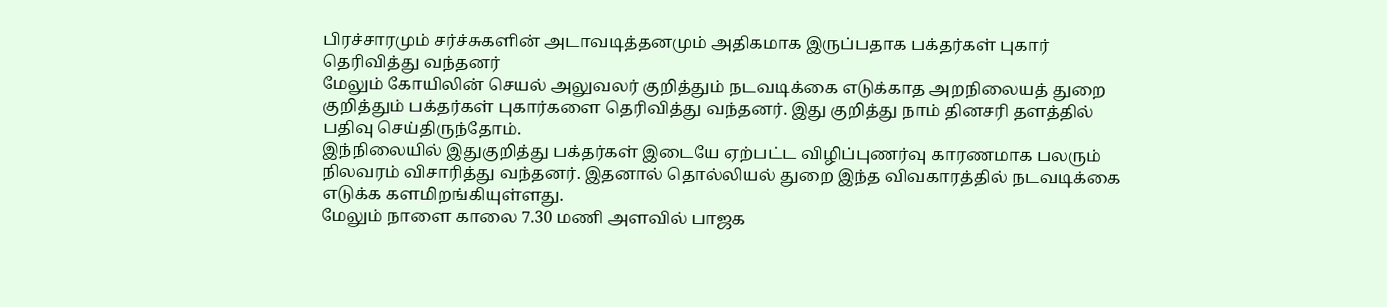பிரச்சாரமும் சர்ச்சுகளின் அடாவடித்தனமும் அதிகமாக இருப்பதாக பக்தர்கள் புகார் தெரிவித்து வந்தனர்
மேலும் கோயிலின் செயல் அலுவலர் குறித்தும் நடவடிக்கை எடுக்காத அறநிலையத் துறை குறித்தும் பக்தர்கள் புகார்களை தெரிவித்து வந்தனர். இது குறித்து நாம் தினசரி தளத்தில் பதிவு செய்திருந்தோம்.
இந்நிலையில் இதுகுறித்து பக்தர்கள் இடையே ஏற்பட்ட விழிப்புணர்வு காரணமாக பலரும் நிலவரம் விசாரித்து வந்தனர். இதனால் தொல்லியல் துறை இந்த விவகாரத்தில் நடவடிக்கை எடுக்க களமிறங்கியுள்ளது.
மேலும் நாளை காலை 7.30 மணி அளவில் பாஜக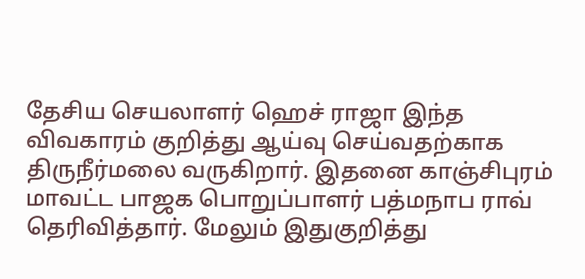தேசிய செயலாளர் ஹெச் ராஜா இந்த விவகாரம் குறித்து ஆய்வு செய்வதற்காக திருநீர்மலை வருகிறார். இதனை காஞ்சிபுரம் மாவட்ட பாஜக பொறுப்பாளர் பத்மநாப ராவ் தெரிவித்தார். மேலும் இதுகுறித்து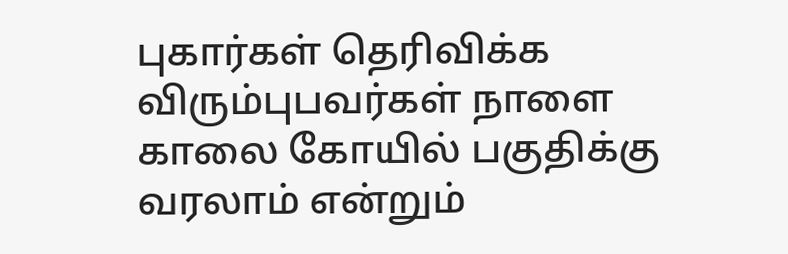புகார்கள் தெரிவிக்க விரும்புபவர்கள் நாளை காலை கோயில் பகுதிக்கு வரலாம் என்றும்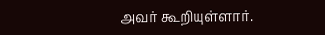அவர் கூறியுள்ளார்.